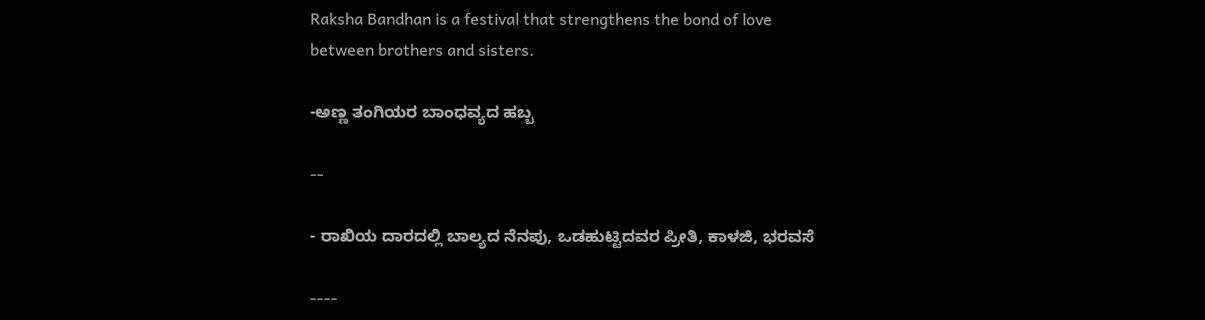Raksha Bandhan is a festival that strengthens the bond of love between brothers and sisters.

-ಅಣ್ಣ ತಂಗಿಯರ ಬಾಂಧವ್ಯದ ಹಬ್ಬ

--

- ರಾಖಿಯ ದಾರದಲ್ಲಿ ಬಾಲ್ಯದ ನೆನಪು, ಒಡಹುಟ್ಟಿದವರ ಪ್ರೀತಿ, ಕಾಳಜಿ, ಭರವಸೆ

----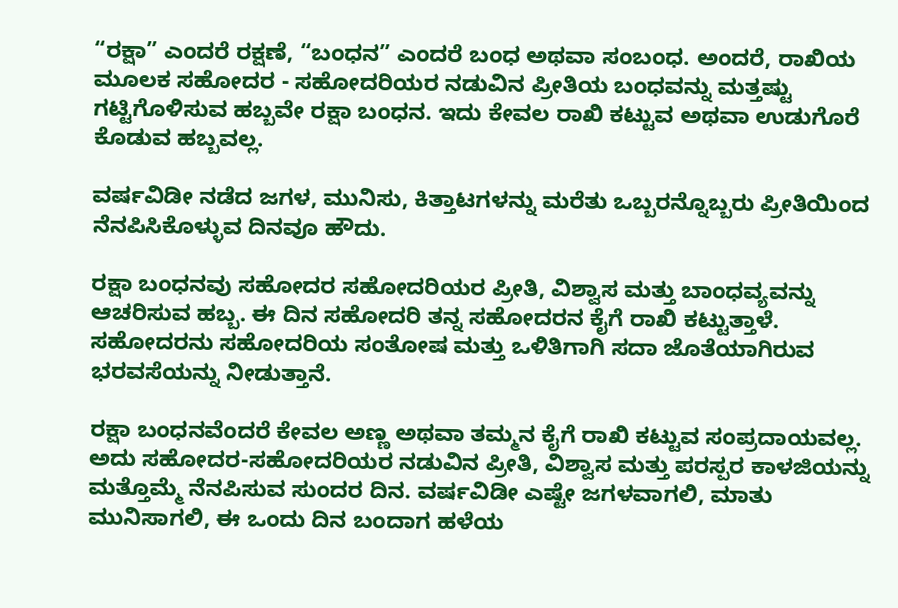“ರಕ್ಷಾ” ಎಂದರೆ ರಕ್ಷಣೆ, “ಬಂಧನ” ಎಂದರೆ ಬಂಧ ಅಥವಾ ಸಂಬಂಧ. ಅಂದರೆ, ರಾಖಿಯ ಮೂಲಕ ಸಹೋದರ - ಸಹೋದರಿಯರ ನಡುವಿನ ಪ್ರೀತಿಯ ಬಂಧವನ್ನು ಮತ್ತಷ್ಟು ಗಟ್ಟಿಗೊಳಿಸುವ ಹಬ್ಬವೇ ರಕ್ಷಾ ಬಂಧನ. ಇದು ಕೇವಲ ರಾಖಿ ಕಟ್ಟುವ ಅಥವಾ ಉಡುಗೊರೆ ಕೊಡುವ ಹಬ್ಬವಲ್ಲ.

ವರ್ಷವಿಡೀ ನಡೆದ ಜಗಳ, ಮುನಿಸು, ಕಿತ್ತಾಟಗಳನ್ನು ಮರೆತು ಒಬ್ಬರನ್ನೊಬ್ಬರು ಪ್ರೀತಿಯಿಂದ ನೆನಪಿಸಿಕೊಳ್ಳುವ ದಿನವೂ ಹೌದು.

ರಕ್ಷಾ ಬಂಧನವು ಸಹೋದರ ಸಹೋದರಿಯರ ಪ್ರೀತಿ, ವಿಶ್ವಾಸ ಮತ್ತು ಬಾಂಧವ್ಯವನ್ನು ಆಚರಿಸುವ ಹಬ್ಬ. ಈ ದಿನ ಸಹೋದರಿ ತನ್ನ ಸಹೋದರನ ಕೈಗೆ ರಾಖಿ ಕಟ್ಟುತ್ತಾಳೆ. ಸಹೋದರನು ಸಹೋದರಿಯ ಸಂತೋಷ ಮತ್ತು ಒಳಿತಿಗಾಗಿ ಸದಾ ಜೊತೆಯಾಗಿರುವ ಭರವಸೆಯನ್ನು ನೀಡುತ್ತಾನೆ.

ರಕ್ಷಾ ಬಂಧನವೆಂದರೆ ಕೇವಲ ಅಣ್ಣ ಅಥವಾ ತಮ್ಮನ ಕೈಗೆ ರಾಖಿ ಕಟ್ಟುವ ಸಂಪ್ರದಾಯವಲ್ಲ. ಅದು ಸಹೋದರ-ಸಹೋದರಿಯರ ನಡುವಿನ ಪ್ರೀತಿ, ವಿಶ್ವಾಸ ಮತ್ತು ಪರಸ್ಪರ ಕಾಳಜಿಯನ್ನು ಮತ್ತೊಮ್ಮೆ ನೆನಪಿಸುವ ಸುಂದರ ದಿನ. ವರ್ಷವಿಡೀ ಎಷ್ಟೇ ಜಗಳವಾಗಲಿ, ಮಾತು ಮುನಿಸಾಗಲಿ, ಈ ಒಂದು ದಿನ ಬಂದಾಗ ಹಳೆಯ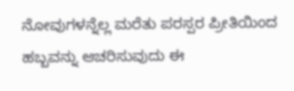ನೋವುಗಳನ್ನೆಲ್ಲ ಮರೆತು ಪರಸ್ಪರ ಪ್ರೀತಿಯಿಂದ ಹಬ್ಬವನ್ನು ಆಚರಿಸುವುದು ಈ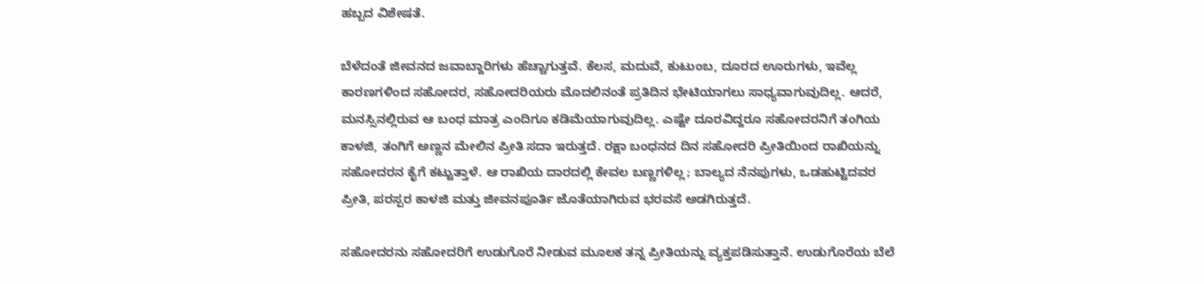ಹಬ್ಬದ ವಿಶೇಷತೆ.

ಬೆಳೆದಂತೆ ಜೀವನದ ಜವಾಬ್ದಾರಿಗಳು ಹೆಚ್ಚಾಗುತ್ತವೆ. ಕೆಲಸ, ಮದುವೆ, ಕುಟುಂಬ, ದೂರದ ಊರುಗಳು, ಇವೆಲ್ಲ ಕಾರಣಗಳಿಂದ ಸಹೋದರ, ಸಹೋದರಿಯರು ಮೊದಲಿನಂತೆ ಪ್ರತಿದಿನ ಭೇಟಿಯಾಗಲು ಸಾಧ್ಯವಾಗುವುದಿಲ್ಲ. ಆದರೆ, ಮನಸ್ಸಿನಲ್ಲಿರುವ ಆ ಬಂಧ ಮಾತ್ರ ಎಂದಿಗೂ ಕಡಿಮೆಯಾಗುವುದಿಲ್ಲ. ಎಷ್ಟೇ ದೂರವಿದ್ದರೂ ಸಹೋದರನಿಗೆ ತಂಗಿಯ ಕಾಳಜಿ, ತಂಗಿಗೆ ಅಣ್ಣನ ಮೇಲಿನ ಪ್ರೀತಿ ಸದಾ ಇರುತ್ತದೆ. ರಕ್ಷಾ ಬಂಧನದ ದಿನ ಸಹೋದರಿ ಪ್ರೀತಿಯಿಂದ ರಾಖಿಯನ್ನು ಸಹೋದರನ ಕೈಗೆ ಕಟ್ಟುತ್ತಾಳೆ. ಆ ರಾಖಿಯ ದಾರದಲ್ಲಿ ಕೇವಲ ಬಣ್ಣಗಳಿಲ್ಲ; ಬಾಲ್ಯದ ನೆನಪುಗಳು, ಒಡಹುಟ್ಟಿದವರ ಪ್ರೀತಿ, ಪರಸ್ಪರ ಕಾಳಜಿ ಮತ್ತು ಜೀವನಪೂರ್ತಿ ಜೊತೆಯಾಗಿರುವ ಭರವಸೆ ಅಡಗಿರುತ್ತದೆ.

ಸಹೋದರನು ಸಹೋದರಿಗೆ ಉಡುಗೊರೆ ನೀಡುವ ಮೂಲಕ ತನ್ನ ಪ್ರೀತಿಯನ್ನು ವ್ಯಕ್ತಪಡಿಸುತ್ತಾನೆ. ಉಡುಗೊರೆಯ ಬೆಲೆ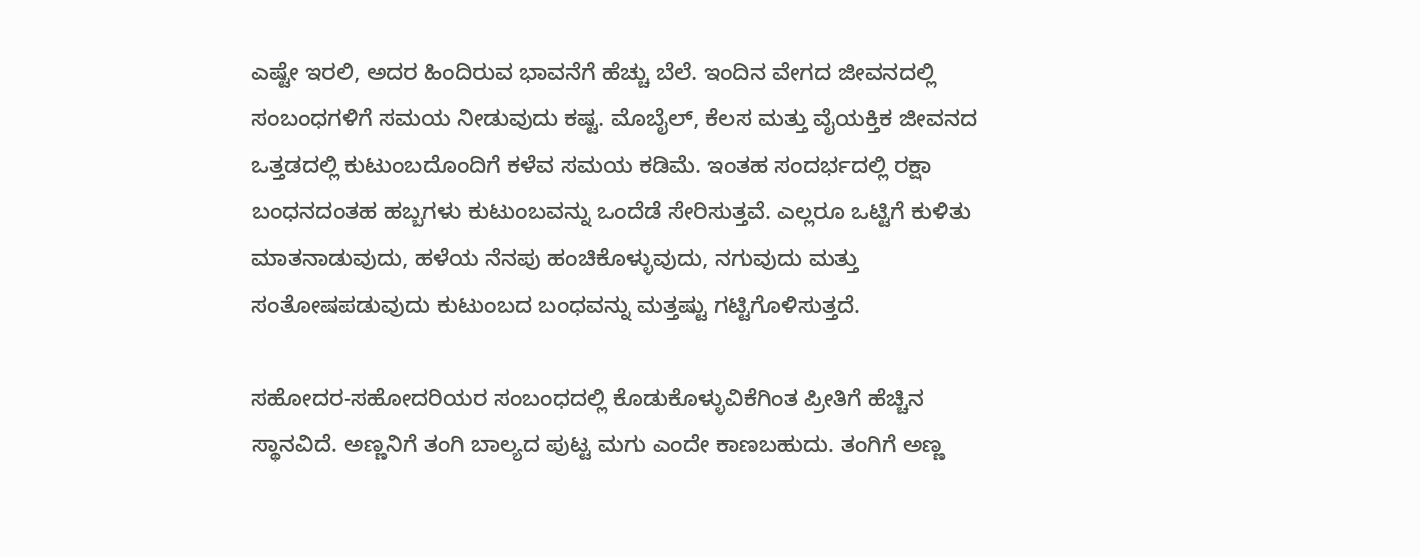ಎಷ್ಟೇ ಇರಲಿ, ಅದರ ಹಿಂದಿರುವ ಭಾವನೆಗೆ ಹೆಚ್ಚು ಬೆಲೆ. ಇಂದಿನ ವೇಗದ ಜೀವನದಲ್ಲಿ ಸಂಬಂಧಗಳಿಗೆ ಸಮಯ ನೀಡುವುದು ಕಷ್ಟ. ಮೊಬೈಲ್, ಕೆಲಸ ಮತ್ತು ವೈಯಕ್ತಿಕ ಜೀವನದ ಒತ್ತಡದಲ್ಲಿ ಕುಟುಂಬದೊಂದಿಗೆ ಕಳೆವ ಸಮಯ ಕಡಿಮೆ. ಇಂತಹ ಸಂದರ್ಭದಲ್ಲಿ ರಕ್ಷಾ ಬಂಧನದಂತಹ ಹಬ್ಬಗಳು ಕುಟುಂಬವನ್ನು ಒಂದೆಡೆ ಸೇರಿಸುತ್ತವೆ. ಎಲ್ಲರೂ ಒಟ್ಟಿಗೆ ಕುಳಿತು ಮಾತನಾಡುವುದು, ಹಳೆಯ ನೆನಪು ಹಂಚಿಕೊಳ್ಳುವುದು, ನಗುವುದು ಮತ್ತು ಸಂತೋಷಪಡುವುದು ಕುಟುಂಬದ ಬಂಧವನ್ನು ಮತ್ತಷ್ಟು ಗಟ್ಟಿಗೊಳಿಸುತ್ತದೆ.

ಸಹೋದರ-ಸಹೋದರಿಯರ ಸಂಬಂಧದಲ್ಲಿ ಕೊಡುಕೊಳ್ಳುವಿಕೆಗಿಂತ ಪ್ರೀತಿಗೆ ಹೆಚ್ಚಿನ ಸ್ಥಾನವಿದೆ. ಅಣ್ಣನಿಗೆ ತಂಗಿ ಬಾಲ್ಯದ ಪುಟ್ಟ ಮಗು ಎಂದೇ ಕಾಣಬಹುದು. ತಂಗಿಗೆ ಅಣ್ಣ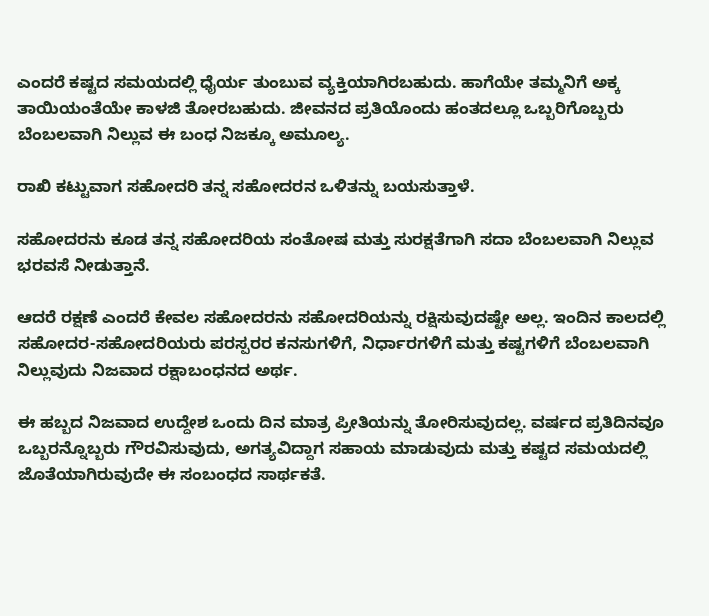ಎಂದರೆ ಕಷ್ಟದ ಸಮಯದಲ್ಲಿ ಧೈರ್ಯ ತುಂಬುವ ವ್ಯಕ್ತಿಯಾಗಿರಬಹುದು. ಹಾಗೆಯೇ ತಮ್ಮನಿಗೆ ಅಕ್ಕ ತಾಯಿಯಂತೆಯೇ ಕಾಳಜಿ ತೋರಬಹುದು. ಜೀವನದ ಪ್ರತಿಯೊಂದು ಹಂತದಲ್ಲೂ ಒಬ್ಬರಿಗೊಬ್ಬರು ಬೆಂಬಲವಾಗಿ ನಿಲ್ಲುವ ಈ ಬಂಧ ನಿಜಕ್ಕೂ ಅಮೂಲ್ಯ.

ರಾಖಿ ಕಟ್ಟುವಾಗ ಸಹೋದರಿ ತನ್ನ ಸಹೋದರನ ಒಳಿತನ್ನು ಬಯಸುತ್ತಾಳೆ.

ಸಹೋದರನು ಕೂಡ ತನ್ನ ಸಹೋದರಿಯ ಸಂತೋಷ ಮತ್ತು ಸುರಕ್ಷತೆಗಾಗಿ ಸದಾ ಬೆಂಬಲವಾಗಿ ನಿಲ್ಲುವ ಭರವಸೆ ನೀಡುತ್ತಾನೆ.

ಆದರೆ ರಕ್ಷಣೆ ಎಂದರೆ ಕೇವಲ ಸಹೋದರನು ಸಹೋದರಿಯನ್ನು ರಕ್ಷಿಸುವುದಷ್ಟೇ ಅಲ್ಲ. ಇಂದಿನ ಕಾಲದಲ್ಲಿ ಸಹೋದರ-ಸಹೋದರಿಯರು ಪರಸ್ಪರರ ಕನಸುಗಳಿಗೆ, ನಿರ್ಧಾರಗಳಿಗೆ ಮತ್ತು ಕಷ್ಟಗಳಿಗೆ ಬೆಂಬಲವಾಗಿ ನಿಲ್ಲುವುದು ನಿಜವಾದ ರಕ್ಷಾಬಂಧನದ ಅರ್ಥ.

ಈ ಹಬ್ಬದ ನಿಜವಾದ ಉದ್ದೇಶ ಒಂದು ದಿನ ಮಾತ್ರ ಪ್ರೀತಿಯನ್ನು ತೋರಿಸುವುದಲ್ಲ. ವರ್ಷದ ಪ್ರತಿದಿನವೂ ಒಬ್ಬರನ್ನೊಬ್ಬರು ಗೌರವಿಸುವುದು, ಅಗತ್ಯವಿದ್ದಾಗ ಸಹಾಯ ಮಾಡುವುದು ಮತ್ತು ಕಷ್ಟದ ಸಮಯದಲ್ಲಿ ಜೊತೆಯಾಗಿರುವುದೇ ಈ ಸಂಬಂಧದ ಸಾರ್ಥಕತೆ.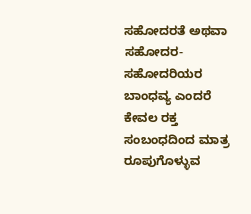ಸಹೋದರತೆ ಅಥವಾ ಸಹೋದರ-ಸಹೋದರಿಯರ ಬಾಂಧವ್ಯ ಎಂದರೆ ಕೇವಲ ರಕ್ತ ಸಂಬಂಧದಿಂದ ಮಾತ್ರ ರೂಪುಗೊಳ್ಳುವ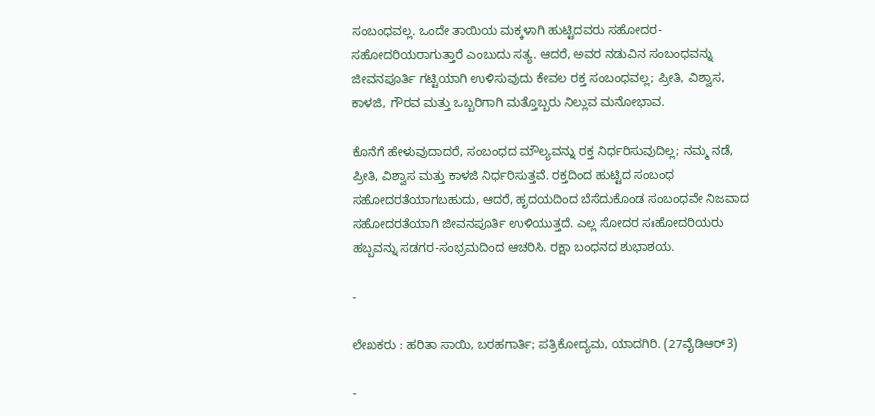ಸಂಬಂಧವಲ್ಲ. ಒಂದೇ ತಾಯಿಯ ಮಕ್ಕಳಾಗಿ ಹುಟ್ಟಿದವರು ಸಹೋದರ-ಸಹೋದರಿಯರಾಗುತ್ತಾರೆ ಎಂಬುದು ಸತ್ಯ. ಆದರೆ, ಅವರ ನಡುವಿನ ಸಂಬಂಧವನ್ನು ಜೀವನಪೂರ್ತಿ ಗಟ್ಟಿಯಾಗಿ ಉಳಿಸುವುದು ಕೇವಲ ರಕ್ತ ಸಂಬಂಧವಲ್ಲ; ಪ್ರೀತಿ, ವಿಶ್ವಾಸ, ಕಾಳಜಿ, ಗೌರವ ಮತ್ತು ಒಬ್ಬರಿಗಾಗಿ ಮತ್ತೊಬ್ಬರು ನಿಲ್ಲುವ ಮನೋಭಾವ.

ಕೊನೆಗೆ ಹೇಳುವುದಾದರೆ, ಸಂಬಂಧದ ಮೌಲ್ಯವನ್ನು ರಕ್ತ ನಿರ್ಧರಿಸುವುದಿಲ್ಲ; ನಮ್ಮ ನಡೆ, ಪ್ರೀತಿ, ವಿಶ್ವಾಸ ಮತ್ತು ಕಾಳಜಿ ನಿರ್ಧರಿಸುತ್ತವೆ. ರಕ್ತದಿಂದ ಹುಟ್ಟಿದ ಸಂಬಂಧ ಸಹೋದರತೆಯಾಗಬಹುದು, ಆದರೆ, ಹೃದಯದಿಂದ ಬೆಸೆದುಕೊಂಡ ಸಂಬಂಧವೇ ನಿಜವಾದ ಸಹೋದರತೆಯಾಗಿ ಜೀವನಪೂರ್ತಿ ಉಳಿಯುತ್ತದೆ. ಎಲ್ಲ ಸೋದರ ಸಃಹೋದರಿಯರು ಹಬ್ಬವನ್ನು ಸಡಗರ-ಸಂಭ್ರಮದಿಂದ ಆಚರಿಸಿ. ರಕ್ಷಾ ಬಂಧನದ ಶುಭಾಶಯ.

-

ಲೇಖಕರು : ಹರಿತಾ ಸಾಯಿ, ಬರಹಗಾರ್ತಿ; ಪತ್ರಿಕೋದ್ಯಮ, ಯಾದಗಿರಿ. (27ವೈಡಿಆರ್3)

-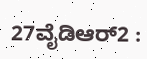27ವೈಡಿಆರ್2 :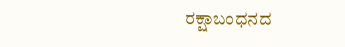ರಕ್ಷಾಬಂಧನದ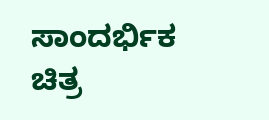ಸಾಂದರ್ಭಿಕ ಚಿತ್ರ